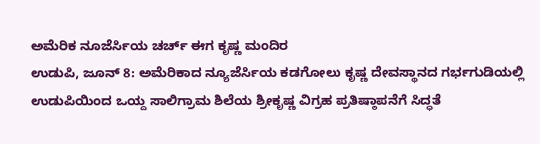ಅಮೆರಿಕ ನೂಜೆರ್ಸಿಯ ಚರ್ಚ್ ಈಗ ಕೃಷ್ಣ ಮಂದಿರ
ಉಡುಪಿ, ಜೂನ್ 8: ಅಮೆರಿಕಾದ ನ್ಯೂಜೆರ್ಸಿಯ ಕಡಗೋಲು ಕೃಷ್ಣ ದೇವಸ್ಥಾನದ ಗರ್ಭಗುಡಿಯಲ್ಲಿ ಉಡುಪಿಯಿಂದ ಒಯ್ದ ಸಾಲಿಗ್ರಾಮ ಶಿಲೆಯ ಶ್ರೀಕೃಷ್ಣ ವಿಗ್ರಹ ಪ್ರತಿಷ್ಠಾಪನೆಗೆ ಸಿದ್ಧತೆ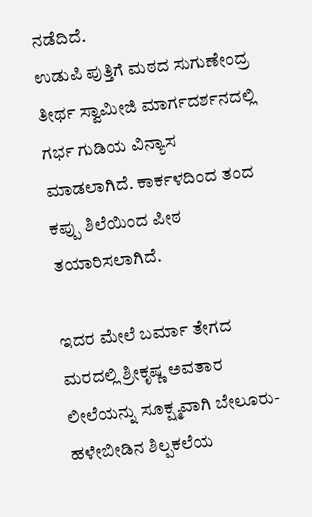ನಡೆದಿದೆ.
ಉಡುಪಿ ಪುತ್ತಿಗೆ ಮಠದ ಸುಗುಣೇಂದ್ರ ತೀರ್ಥ ಸ್ವಾಮೀಜಿ ಮಾರ್ಗದರ್ಶನದಲ್ಲಿ ಗರ್ಭ ಗುಡಿಯ ವಿನ್ಯಾಸ ಮಾಡಲಾಗಿದೆ. ಕಾರ್ಕಳದಿಂದ ತಂದ ಕಪ್ಪು ಶಿಲೆಯಿಂದ ಪೀಠ ತಯಾರಿಸಲಾಗಿದೆ.

ಇದರ ಮೇಲೆ ಬರ್ಮಾ ತೇಗದ ಮರದಲ್ಲಿ ಶ್ರೀಕೃಷ್ಣ ಅವತಾರ ಲೀಲೆಯನ್ನು ಸೂಕ್ಷ್ಮವಾಗಿ ಬೇಲೂರು- ಹಳೇಬೀಡಿನ ಶಿಲ್ಪಕಲೆಯ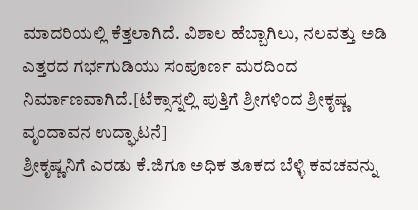ಮಾದರಿಯಲ್ಲಿ ಕೆತ್ತಲಾಗಿದೆ. ವಿಶಾಲ ಹೆಬ್ಬಾಗಿಲು, ನಲವತ್ತು ಅಡಿ ಎತ್ತರದ ಗರ್ಭಗುಡಿಯು ಸಂಪೂರ್ಣ ಮರದಿಂದ ನಿರ್ಮಾಣವಾಗಿದೆ.[ಟೆಕ್ಸಾಸ್ನಲ್ಲಿ ಪುತ್ತಿಗೆ ಶ್ರೀಗಳಿಂದ ಶ್ರೀಕೃಷ್ಣ ವೃಂದಾವನ ಉದ್ಘಾಟನೆ]
ಶ್ರೀಕೃಷ್ಣನಿಗೆ ಎರಡು ಕೆ.ಜಿಗೂ ಅಧಿಕ ತೂಕದ ಬೆಳ್ಳಿ ಕವಚವನ್ನು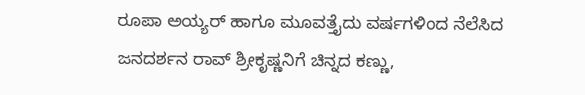ರೂಪಾ ಅಯ್ಯರ್ ಹಾಗೂ ಮೂವತ್ತೈದು ವರ್ಷಗಳಿಂದ ನೆಲೆಸಿದ ಜನದರ್ಶನ ರಾವ್ ಶ್ರೀಕೃಷ್ಣನಿಗೆ ಚಿನ್ನದ ಕಣ್ಣು,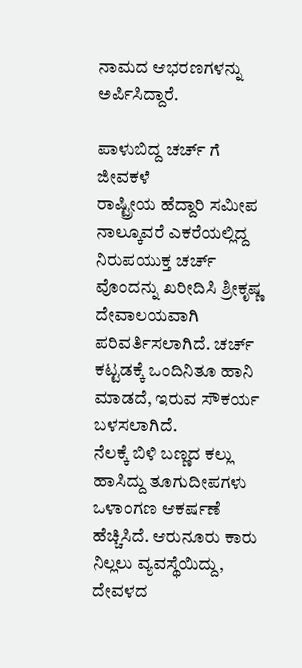ನಾಮದ ಆಭರಣಗಳನ್ನು ಅರ್ಪಿಸಿದ್ದಾರೆ.

ಪಾಳುಬಿದ್ದ ಚರ್ಚ್ ಗೆ ಜೀವಕಳೆ
ರಾಷ್ಟ್ರೀಯ ಹೆದ್ದಾರಿ ಸಮೀಪ ನಾಲ್ಕೂವರೆ ಎಕರೆಯಲ್ಲಿದ್ದ ನಿರುಪಯುಕ್ತ ಚರ್ಚ್ ವೊಂದನ್ನು ಖರೀದಿಸಿ ಶ್ರೀಕೃಷ್ಣ ದೇವಾಲಯವಾಗಿ ಪರಿವರ್ತಿಸಲಾಗಿದೆ. ಚರ್ಚ್ ಕಟ್ಟಡಕ್ಕೆ ಒಂದಿನಿತೂ ಹಾನಿ ಮಾಡದೆ, ಇರುವ ಸೌಕರ್ಯ ಬಳಸಲಾಗಿದೆ.
ನೆಲಕ್ಕೆ ಬಿಳಿ ಬಣ್ಣದ ಕಲ್ಲು ಹಾಸಿದ್ದು ತೂಗುದೀಪಗಳು ಒಳಾಂಗಣ ಆಕರ್ಷಣೆ ಹೆಚ್ಚಿಸಿದೆ. ಆರುನೂರು ಕಾರು ನಿಲ್ಲಲು ವ್ಯವಸ್ಥೆಯಿದ್ದು, ದೇವಳದ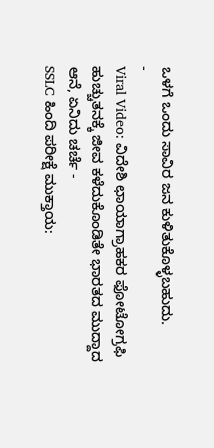ಒಳಗೆ ಒಂದು ಸಾವಿರ ಜನ ಕುಳಿತುಕೊಳ್ಳಬಹುದು.
-
Viral Video: ವಿದೇಶಿ ಛಾಯಾಗ್ರಾಹಕರ ಫೋಟೋಗ್ರಫಿ ಹುಚ್ಚುತನಕ್ಕೆ ಜೀವ ಕಳೆದುಕೊಂಡಿತೇ ಭಾರತದ ಮುದ್ದಾದ ಆನೆ, ಏನಿದು ಚರ್ಚೆ -
SSLC ಹಿಂದಿ ಪರೀಕ್ಷೆ ಮುಕ್ತಾಯ: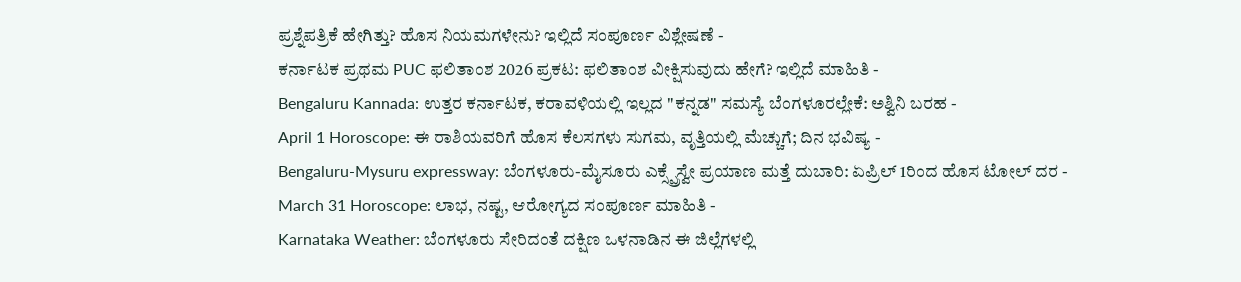ಪ್ರಶ್ನೆಪತ್ರಿಕೆ ಹೇಗಿತ್ತು? ಹೊಸ ನಿಯಮಗಳೇನು? ಇಲ್ಲಿದೆ ಸಂಪೂರ್ಣ ವಿಶ್ಲೇಷಣೆ -
ಕರ್ನಾಟಕ ಪ್ರಥಮ PUC ಫಲಿತಾಂಶ 2026 ಪ್ರಕಟ: ಫಲಿತಾಂಶ ವೀಕ್ಷಿಸುವುದು ಹೇಗೆ? ಇಲ್ಲಿದೆ ಮಾಹಿತಿ -
Bengaluru Kannada: ಉತ್ತರ ಕರ್ನಾಟಕ, ಕರಾವಳಿಯಲ್ಲಿ ಇಲ್ಲದ "ಕನ್ನಡ" ಸಮಸ್ಯೆ ಬೆಂಗಳೂರಲ್ಲೇಕೆ: ಅಶ್ವಿನಿ ಬರಹ -
April 1 Horoscope: ಈ ರಾಶಿಯವರಿಗೆ ಹೊಸ ಕೆಲಸಗಳು ಸುಗಮ, ವೃತ್ತಿಯಲ್ಲಿ ಮೆಚ್ಚುಗೆ; ದಿನ ಭವಿಷ್ಯ -
Bengaluru-Mysuru expressway: ಬೆಂಗಳೂರು-ಮೈಸೂರು ಎಕ್ಸ್ಪ್ರೆಸ್ವೇ ಪ್ರಯಾಣ ಮತ್ತೆ ದುಬಾರಿ: ಏಪ್ರಿಲ್ 1ರಿಂದ ಹೊಸ ಟೋಲ್ ದರ -
March 31 Horoscope: ಲಾಭ, ನಷ್ಟ, ಆರೋಗ್ಯದ ಸಂಪೂರ್ಣ ಮಾಹಿತಿ -
Karnataka Weather: ಬೆಂಗಳೂರು ಸೇರಿದಂತೆ ದಕ್ಷಿಣ ಒಳನಾಡಿನ ಈ ಜಿಲ್ಲೆಗಳಲ್ಲಿ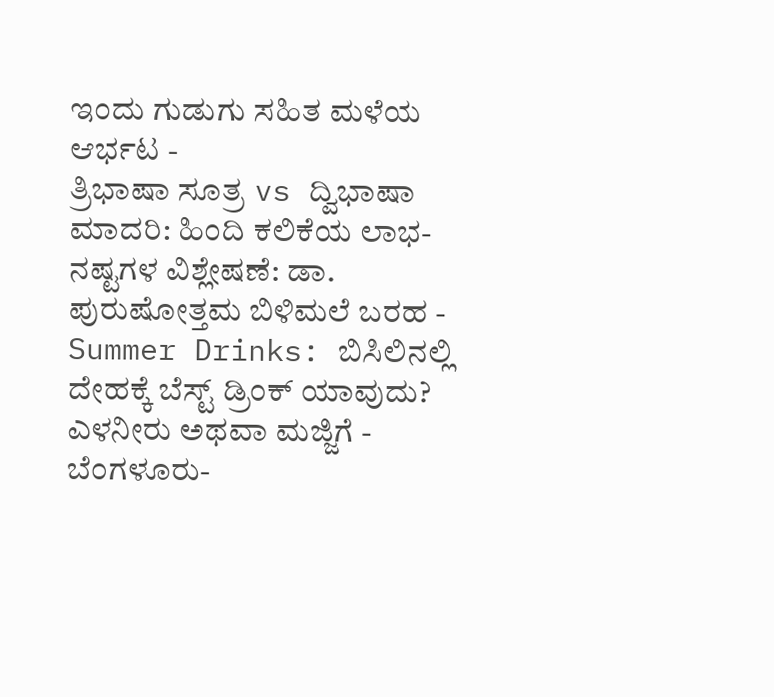ಇಂದು ಗುಡುಗು ಸಹಿತ ಮಳೆಯ ಆರ್ಭಟ -
ತ್ರಿಭಾಷಾ ಸೂತ್ರ vs ದ್ವಿಭಾಷಾ ಮಾದರಿ: ಹಿಂದಿ ಕಲಿಕೆಯ ಲಾಭ-ನಷ್ಟಗಳ ವಿಶ್ಲೇಷಣೆ: ಡಾ. ಪುರುಷೋತ್ತಮ ಬಿಳಿಮಲೆ ಬರಹ -
Summer Drinks: ಬಿಸಿಲಿನಲ್ಲಿ ದೇಹಕ್ಕೆ ಬೆಸ್ಟ್ ಡ್ರಿಂಕ್ ಯಾವುದು? ಎಳನೀರು ಅಥವಾ ಮಜ್ಜಿಗೆ -
ಬೆಂಗಳೂರು-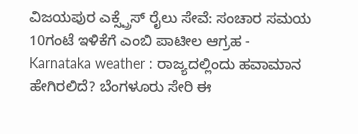ವಿಜಯಪುರ ಎಕ್ಸ್ಪ್ರೆಸ್ ರೈಲು ಸೇವೆ: ಸಂಚಾರ ಸಮಯ 10ಗಂಟೆ ಇಳಿಕೆಗೆ ಎಂಬಿ ಪಾಟೀಲ ಆಗ್ರಹ -
Karnataka weather : ರಾಜ್ಯದಲ್ಲಿಂದು ಹವಾಮಾನ ಹೇಗಿರಲಿದೆ? ಬೆಂಗಳೂರು ಸೇರಿ ಈ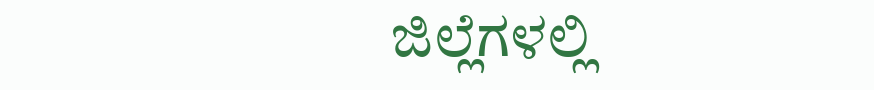ಜಿಲ್ಲೆಗಳಲ್ಲಿ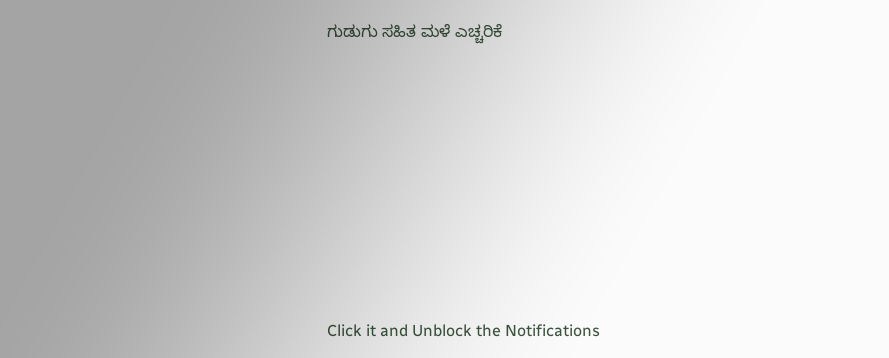ಗುಡುಗು ಸಹಿತ ಮಳೆ ಎಚ್ಚರಿಕೆ












Click it and Unblock the Notifications